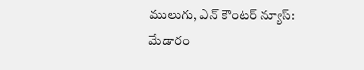ములుగు, ఎన్ కౌంటర్ న్యూస్:
మేడారం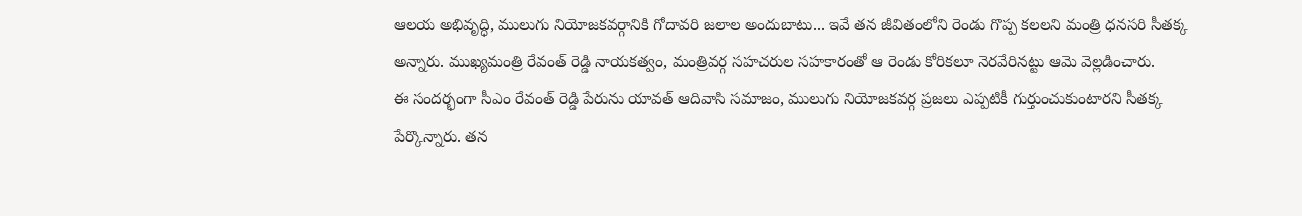ఆలయ అభివృద్ధి, ములుగు నియోజకవర్గానికి గోదావరి జలాల అందుబాటు... ఇవే తన జీవితంలోని రెండు గొప్ప కలలని మంత్రి ధనసరి సీతక్క అన్నారు. ముఖ్యమంత్రి రేవంత్ రెడ్డి నాయకత్వం, మంత్రివర్గ సహచరుల సహకారంతో ఆ రెండు కోరికలూ నెరవేరినట్టు ఆమె వెల్లడించారు.
ఈ సందర్భంగా సీఎం రేవంత్ రెడ్డి పేరును యావత్ ఆదివాసి సమాజం, ములుగు నియోజకవర్గ ప్రజలు ఎప్పటికీ గుర్తుంచుకుంటారని సీతక్క పేర్కొన్నారు. తన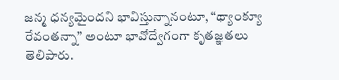జన్మ ధన్యమైందని భావిస్తున్నానంటూ, “థ్యాంక్యూ రేవంతన్నా” అంటూ భావోద్వేగంగా కృతజ్ఞతలు తెలిపారు.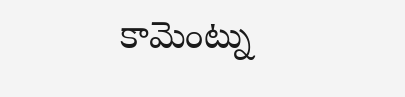కామెంట్ను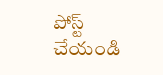పోస్ట్ చేయండి